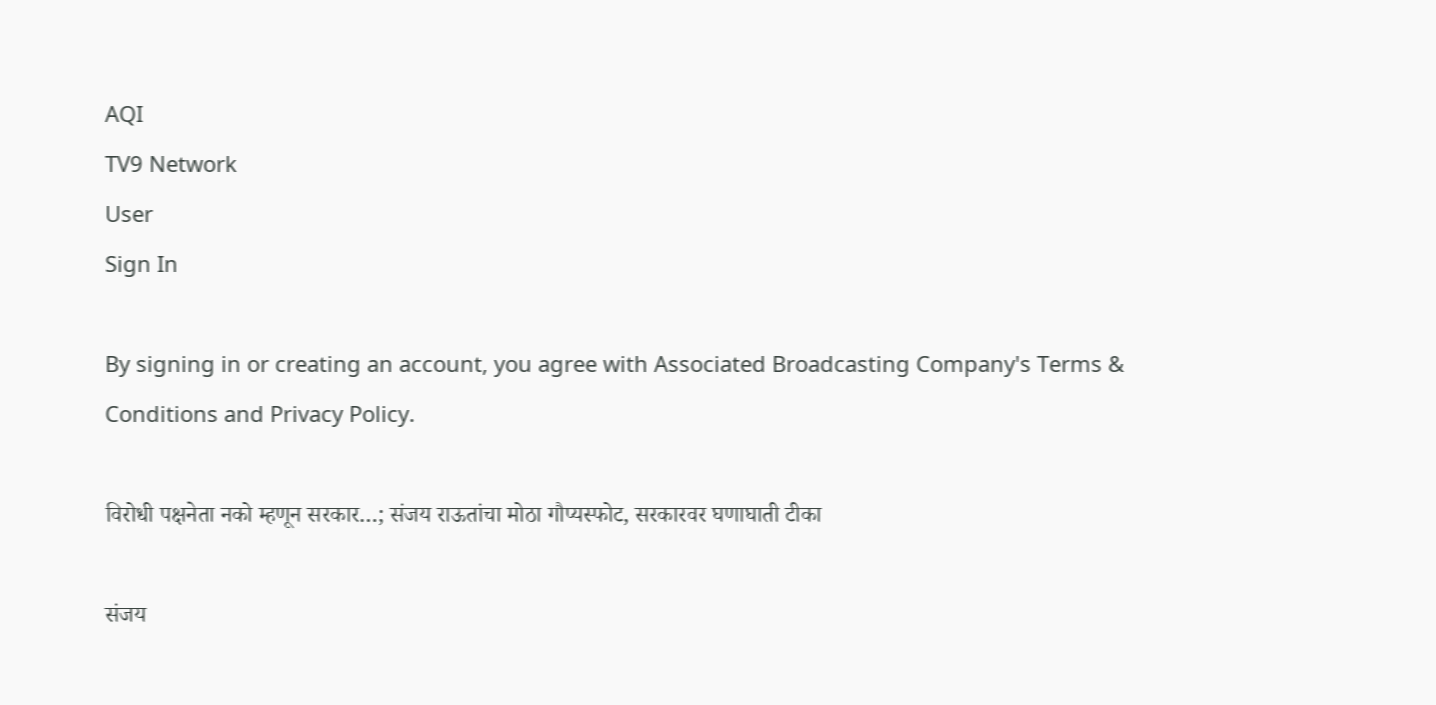AQI
TV9 Network
User
Sign In

By signing in or creating an account, you agree with Associated Broadcasting Company's Terms & Conditions and Privacy Policy.

विरोधी पक्षनेता नको म्हणून सरकार…; संजय राऊतांचा मोठा गौप्यस्फोट, सरकारवर घणाघाती टीका

संजय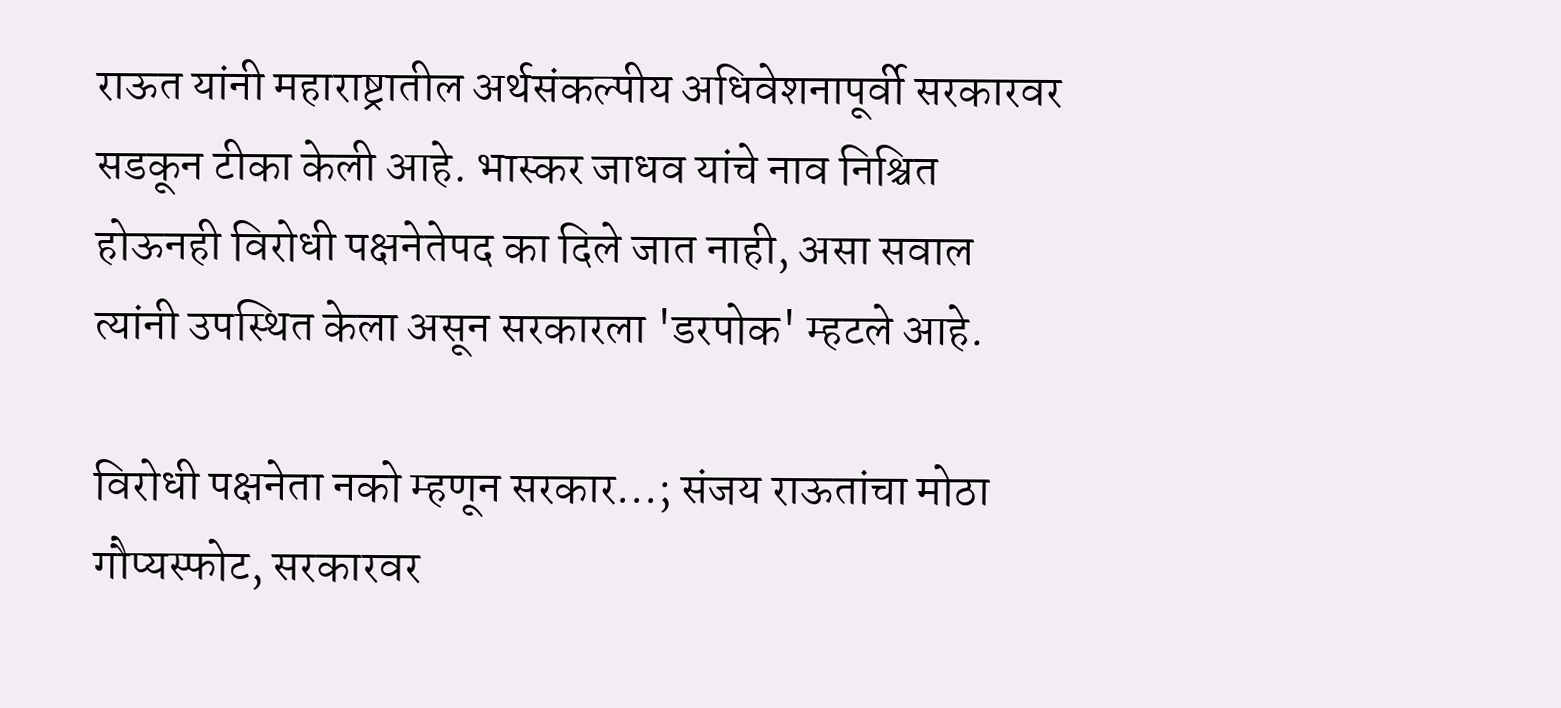राऊत यांनी महाराष्ट्रातील अर्थसंकल्पीय अधिवेशनापूर्वी सरकारवर सडकून टीका केली आहे. भास्कर जाधव यांचे नाव निश्चित होऊनही विरोधी पक्षनेतेपद का दिले जात नाही, असा सवाल त्यांनी उपस्थित केला असून सरकारला 'डरपोक' म्हटले आहे.

विरोधी पक्षनेता नको म्हणून सरकार...; संजय राऊतांचा मोठा गौप्यस्फोट, सरकारवर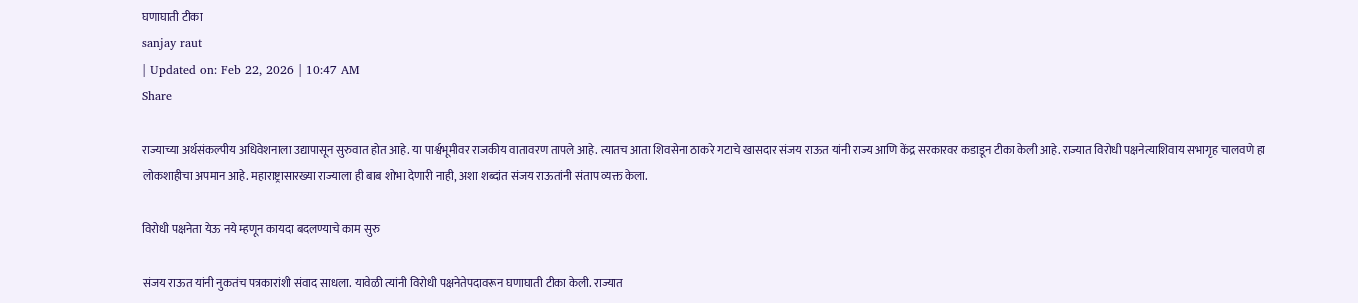घणाघाती टीका
sanjay raut
| Updated on: Feb 22, 2026 | 10:47 AM
Share

राज्याच्या अर्थसंकल्पीय अधिवेशनाला उद्यापासून सुरुवात होत आहे. या पार्श्वभूमीवर राजकीय वातावरण तापले आहे. त्यातच आता शिवसेना ठाकरे गटाचे खासदार संजय राऊत यांनी राज्य आणि केंद्र सरकारवर कडाडून टीका केली आहे. राज्यात विरोधी पक्षनेत्याशिवाय सभागृह चालवणे हा लोकशाहीचा अपमान आहे. महाराष्ट्रासारख्या राज्याला ही बाब शोभा देणारी नाही, अशा शब्दांत संजय राऊतांनी संताप व्यक्त केला.

विरोधी पक्षनेता येऊ नये म्हणून कायदा बदलण्याचे काम सुरु

संजय राऊत यांनी नुकतंच पत्रकारांशी संवाद साधला. यावेळी त्यांनी विरोधी पक्षनेतेपदावरून घणाघाती टीका केली. राज्यात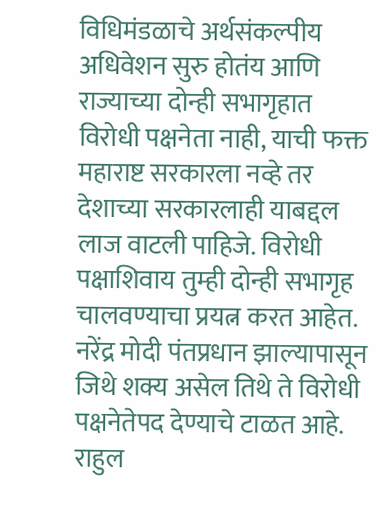विधिमंडळाचे अर्थसंकल्पीय अधिवेशन सुरु होतंय आणि राज्याच्या दोन्ही सभागृहात विरोधी पक्षनेता नाही, याची फक्त महाराष्ट सरकारला नव्हे तर देशाच्या सरकारलाही याबद्दल लाज वाटली पाहिजे. विरोधी पक्षाशिवाय तुम्ही दोन्ही सभागृह चालवण्याचा प्रयत्न करत आहेत. नरेंद्र मोदी पंतप्रधान झाल्यापासून जिथे शक्य असेल तिथे ते विरोधी पक्षनेतेपद देण्याचे टाळत आहे. राहुल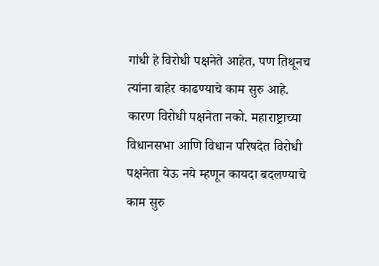गांधी हे विरोधी पक्षनेते आहेत, पण तिथूनच त्यांना बाहेर काढण्याचे काम सुरु आहे. कारण विरोधी पक्षनेता नको. महाराष्ट्राच्या विधानसभा आणि विधान परिषदेत विरोधी पक्षनेता येऊ नये म्हणून कायदा बदलण्याचे काम सुरु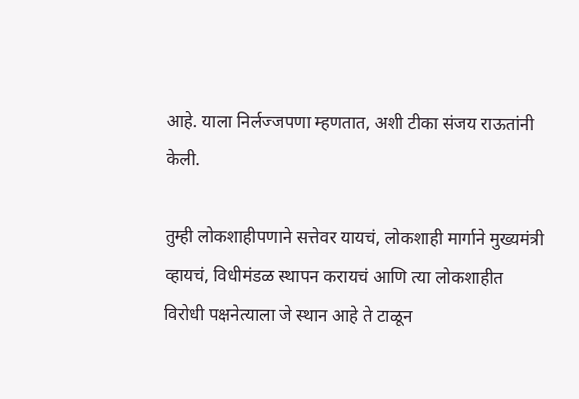आहे. याला निर्लज्जपणा म्हणतात, अशी टीका संजय राऊतांनी केली.

तुम्ही लोकशाहीपणाने सत्तेवर यायचं, लोकशाही मार्गाने मुख्यमंत्री व्हायचं, विधीमंडळ स्थापन करायचं आणि त्या लोकशाहीत विरोधी पक्षनेत्याला जे स्थान आहे ते टाळून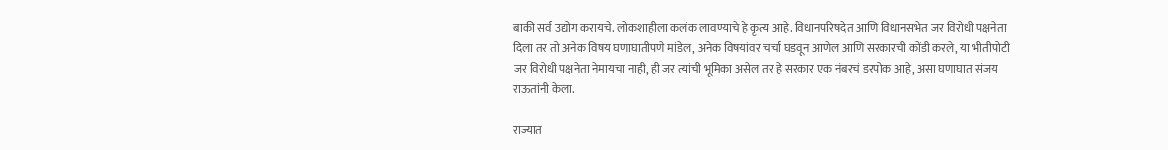बाकी सर्व उद्योग करायचे. लोकशाहीला कलंक लावण्याचे हे कृत्य आहे. विधानपरिषदेत आणि विधानसभेत जर विरोधी पक्षनेता दिला तर तो अनेक विषय घणाघातीपणे मांडेल, अनेक विषयांवर चर्चा घडवून आणेल आणि सरकारची कोंडी करले, या भीतीपोटी जर विरोधी पक्षनेता नेमायचा नाही, ही जर त्यांची भूमिका असेल तर हे सरकार एक नंबरचं डरपोक आहे, असा घणाघात संजय राऊतांनी केला.

राज्यात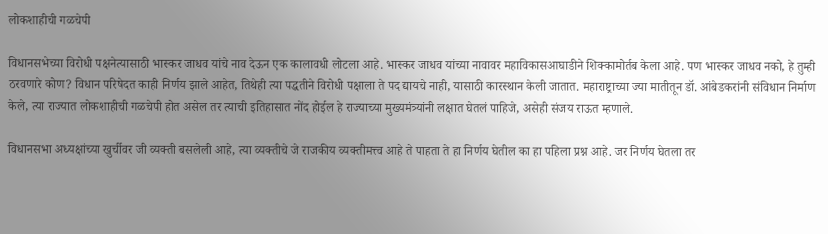लोकशाहीची गळचेपी

विधानसभेच्या विरोधी पक्षनेत्यासाठी भास्कर जाधव यांचे नाव देऊन एक कालावधी लोटला आहे. भास्कर जाधव यांच्या नावावर महाविकासआघाडीने शिक्कामोर्तब केला आहे. पण भास्कर जाधव नको, हे तुम्ही ठरवणारे कोण? विधान परिषेदत काही निर्णय झाले आहेत, तिथेही त्या पद्धतीने विरोधी पक्षाला ते पद द्यायचे नाही, यासाठी कारस्थान केली जातात. महाराष्ट्राच्या ज्या मातीतून डॉ. आंबेडकरांनी संविधान निर्माण केले, त्या राज्यात लोकशाहीची गळचेपी होत असेल तर त्याची इतिहासात नोंद होईल हे राज्याच्या मुख्यमंत्र्‍यांनी लक्षात घेतलं पाहिजे, असेही संजय राऊत म्हणाले.

विधानसभा अध्यक्षांच्या खुर्चीवर जी व्यक्ती बसलेली आहे, त्या व्यक्तीचे जे राजकीय व्यक्तीमत्त्व आहे ते पाहता ते हा निर्णय घेतील का हा पहिला प्रश्न आहे. जर निर्णय घेतला तर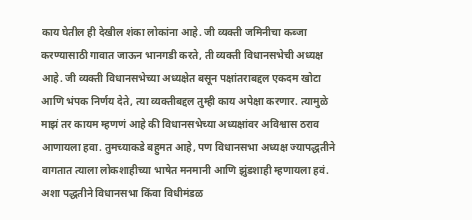काय घेतील ही देखील शंका लोकांना आहे. जी व्यक्ती जमिनीचा कब्जा करण्यासाठी गावात जाऊन भानगडी करते, ती व्यक्ती विधानसभेची अध्यक्ष आहे. जी व्यक्ती विधानसभेच्या अध्यक्षेत बसून पक्षांतराबद्दल एकदम खोटा आणि भंपक निर्णय देते, त्या व्यक्तीबद्दल तुम्ही काय अपेक्षा करणार. त्यामुळे माझं तर कायम म्हणणं आहे की विधानसभेच्या अध्यक्षांवर अविश्वास ठराव आणायला हवा. तुमच्याकडे बहुमत आहे, पण विधानसभा अध्यक्ष ज्यापद्धतीने वागतात त्याला लोकशाहीच्या भाषेत मनमानी आणि झुंडशाही म्हणायला हवं. अशा पद्धतीने विधानसभा किंवा विधीमंडळ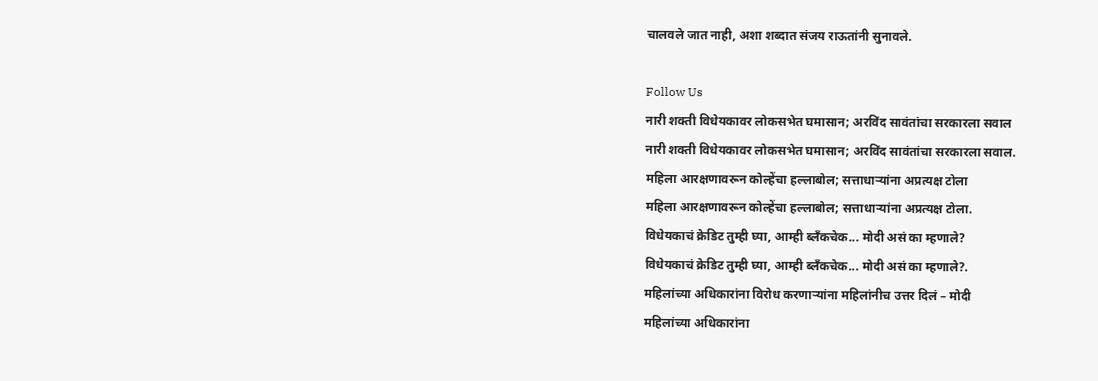चालवले जात नाही, अशा शब्दात संजय राऊतांनी सुनावले.

Follow Us
नारी शक्ती विधेयकावर लोकसभेत घमासान; अरविंद सावंतांचा सरकारला सवाल
नारी शक्ती विधेयकावर लोकसभेत घमासान; अरविंद सावंतांचा सरकारला सवाल.
महिला आरक्षणावरून कोल्हेंचा हल्लाबोल; सत्ताधाऱ्यांना अप्रत्यक्ष टोला
महिला आरक्षणावरून कोल्हेंचा हल्लाबोल; सत्ताधाऱ्यांना अप्रत्यक्ष टोला.
विधेयकाचं क्रेडिट तुम्ही घ्या, आम्ही ब्लँकचेक... मोदी असं का म्हणाले?
विधेयकाचं क्रेडिट तुम्ही घ्या, आम्ही ब्लँकचेक... मोदी असं का म्हणाले?.
महिलांच्या अधिकारांना विरोध करणाऱ्यांना महिलांनीच उत्तर दिलं – मोदी
महिलांच्या अधिकारांना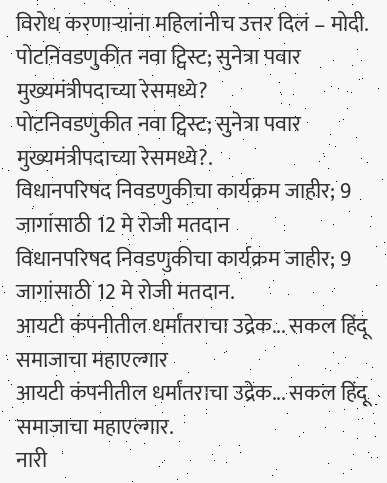विरोध करणाऱ्यांना महिलांनीच उत्तर दिलं – मोदी.
पोटनिवडणुकीत नवा ट्विस्ट; सुनेत्रा पवार मुख्यमंत्रीपदाच्या रेसमध्ये?
पोटनिवडणुकीत नवा ट्विस्ट; सुनेत्रा पवार मुख्यमंत्रीपदाच्या रेसमध्ये?.
विधानपरिषद निवडणुकीचा कार्यक्रम जाहीर; 9 जागांसाठी 12 मे रोजी मतदान
विधानपरिषद निवडणुकीचा कार्यक्रम जाहीर; 9 जागांसाठी 12 मे रोजी मतदान.
आयटी कंपनीतील धर्मांतराचा उद्रेक... सकल हिंदू समाजाचा महाएल्गार
आयटी कंपनीतील धर्मांतराचा उद्रेक... सकल हिंदू समाजाचा महाएल्गार.
नारी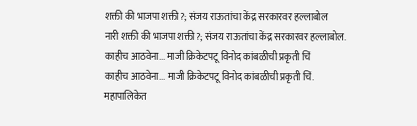शक्ती की भाजपा शक्ती?; संजय राऊतांचा केंद्र सरकारवर हल्लाबोल
नारी शक्ती की भाजपा शक्ती?; संजय राऊतांचा केंद्र सरकारवर हल्लाबोल.
काहीच आठवेना... माजी क्रिकेटपटू विनोद कांबळीची प्रकृती चिं
काहीच आठवेना... माजी क्रिकेटपटू विनोद कांबळीची प्रकृती चिं.
महापालिकेत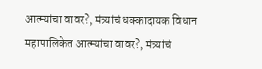आत्म्यांचा वावर?, मंत्र्यांचं धक्कादायक विधान
महापालिकेत आत्म्यांचा वावर?, मंत्र्यांचं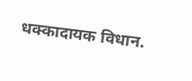धक्कादायक विधान.